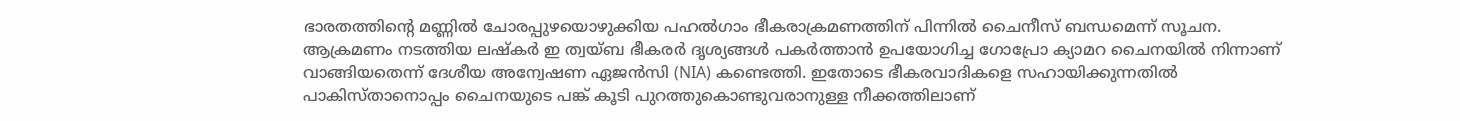ഭാരതത്തിന്റെ മണ്ണിൽ ചോരപ്പുഴയൊഴുക്കിയ പഹൽഗാം ഭീകരാക്രമണത്തിന് പിന്നിൽ ചൈനീസ് ബന്ധമെന്ന് സൂചന. ആക്രമണം നടത്തിയ ലഷ്കർ ഇ ത്വയ്ബ ഭീകരർ ദൃശ്യങ്ങൾ പകർത്താൻ ഉപയോഗിച്ച ഗോപ്രോ ക്യാമറ ചൈനയിൽ നിന്നാണ് വാങ്ങിയതെന്ന് ദേശീയ അന്വേഷണ ഏജൻസി (NIA) കണ്ടെത്തി. ഇതോടെ ഭീകരവാദികളെ സഹായിക്കുന്നതിൽ പാകിസ്താനൊപ്പം ചൈനയുടെ പങ്ക് കൂടി പുറത്തുകൊണ്ടുവരാനുള്ള നീക്കത്തിലാണ്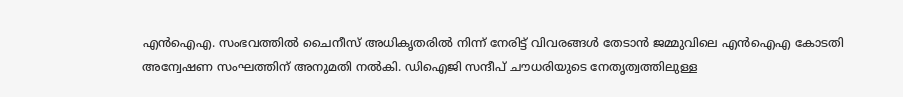എൻഐഎ. സംഭവത്തിൽ ചൈനീസ് അധികൃതരിൽ നിന്ന് നേരിട്ട് വിവരങ്ങൾ തേടാൻ ജമ്മുവിലെ എൻഐഎ കോടതി അന്വേഷണ സംഘത്തിന് അനുമതി നൽകി. ഡിഐജി സന്ദീപ് ചൗധരിയുടെ നേതൃത്വത്തിലുള്ള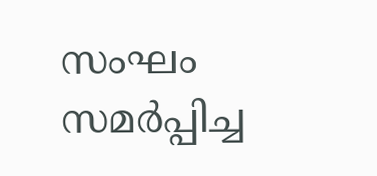സംഘം സമർപ്പിച്ച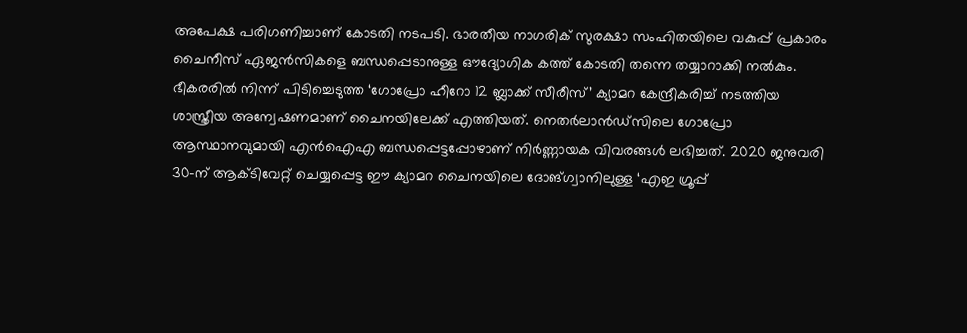അപേക്ഷ പരിഗണിച്ചാണ് കോടതി നടപടി. ഭാരതീയ നാഗരിക് സുരക്ഷാ സംഹിതയിലെ വകുപ്പ് പ്രകാരം ചൈനീസ് ഏജൻസികളെ ബന്ധപ്പെടാനുള്ള ഔദ്യോഗിക കത്ത് കോടതി തന്നെ തയ്യാറാക്കി നൽകും.
ഭീകരരിൽ നിന്ന് പിടിച്ചെടുത്ത ‘ഗോപ്രോ ഹീറോ 12 ബ്ലാക്ക് സീരീസ്’ ക്യാമറ കേന്ദ്രീകരിച്ച് നടത്തിയ ശാസ്ത്രീയ അന്വേഷണമാണ് ചൈനയിലേക്ക് എത്തിയത്. നെതർലാൻഡ്സിലെ ഗോപ്രോ ആസ്ഥാനവുമായി എൻഐഎ ബന്ധപ്പെട്ടപ്പോഴാണ് നിർണ്ണായക വിവരങ്ങൾ ലഭിച്ചത്. 2020 ജനുവരി 30-ന് ആക്ടിവേറ്റ് ചെയ്യപ്പെട്ട ഈ ക്യാമറ ചൈനയിലെ ദോങ്ഗ്വാനിലുള്ള ‘എഇ ഗ്രൂപ്പ്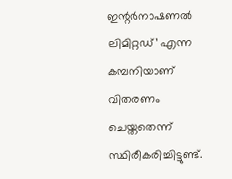ഇന്റർനാഷണൽ ലിമിറ്റഡ്’ എന്ന കമ്പനിയാണ് വിതരണം ചെയ്തതെന്ന് സ്ഥിരീകരിച്ചിട്ടുണ്ട്.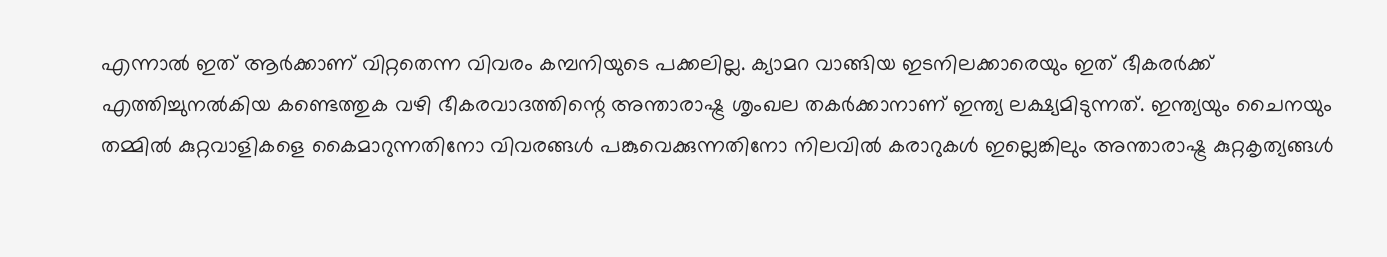എന്നാൽ ഇത് ആർക്കാണ് വിറ്റതെന്ന വിവരം കമ്പനിയുടെ പക്കലില്ല. ക്യാമറ വാങ്ങിയ ഇടനിലക്കാരെയും ഇത് ഭീകരർക്ക് എത്തിച്ചുനൽകിയ കണ്ടെത്തുക വഴി ഭീകരവാദത്തിന്റെ അന്താരാഷ്ട്ര ശൃംഖല തകർക്കാനാണ് ഇന്ത്യ ലക്ഷ്യമിടുന്നത്. ഇന്ത്യയും ചൈനയും തമ്മിൽ കുറ്റവാളികളെ കൈമാറുന്നതിനോ വിവരങ്ങൾ പങ്കുവെക്കുന്നതിനോ നിലവിൽ കരാറുകൾ ഇല്ലെങ്കിലും അന്താരാഷ്ട്ര കുറ്റകൃത്യങ്ങൾ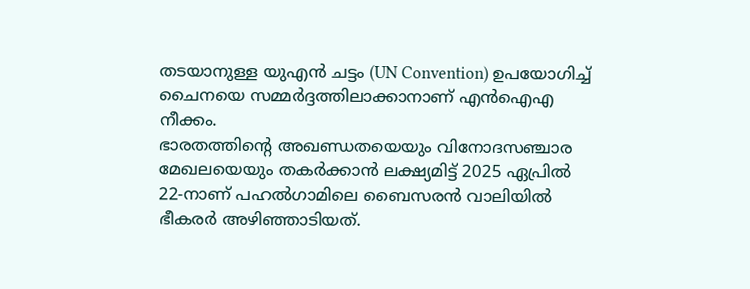തടയാനുള്ള യുഎൻ ചട്ടം (UN Convention) ഉപയോഗിച്ച് ചൈനയെ സമ്മർദ്ദത്തിലാക്കാനാണ് എൻഐഎ നീക്കം.
ഭാരതത്തിന്റെ അഖണ്ഡതയെയും വിനോദസഞ്ചാര മേഖലയെയും തകർക്കാൻ ലക്ഷ്യമിട്ട് 2025 ഏപ്രിൽ 22-നാണ് പഹൽഗാമിലെ ബൈസരൻ വാലിയിൽ ഭീകരർ അഴിഞ്ഞാടിയത്.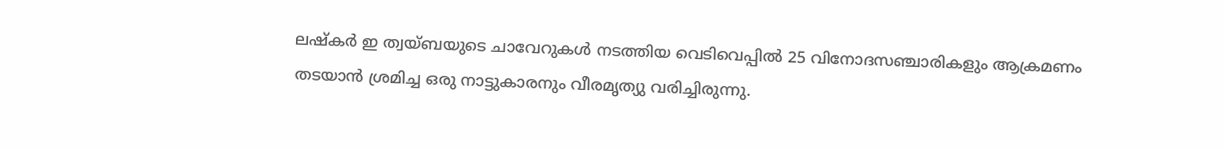ലഷ്കർ ഇ ത്വയ്ബയുടെ ചാവേറുകൾ നടത്തിയ വെടിവെപ്പിൽ 25 വിനോദസഞ്ചാരികളും ആക്രമണം തടയാൻ ശ്രമിച്ച ഒരു നാട്ടുകാരനും വീരമൃത്യു വരിച്ചിരുന്നു.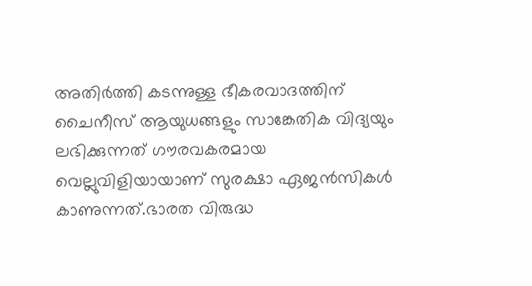അതിർത്തി കടന്നുള്ള ഭീകരവാദത്തിന് ചൈനീസ് ആയുധങ്ങളും സാങ്കേതിക വിദ്യയും ലഭിക്കുന്നത് ഗൗരവകരമായ വെല്ലുവിളിയായാണ് സുരക്ഷാ ഏജൻസികൾ കാണുന്നത്.ഭാരത വിരുദ്ധ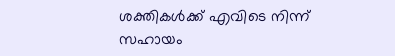ശക്തികൾക്ക് എവിടെ നിന്ന് സഹായം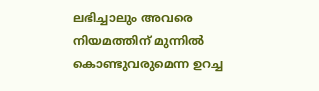ലഭിച്ചാലും അവരെ നിയമത്തിന് മുന്നിൽ കൊണ്ടുവരുമെന്ന ഉറച്ച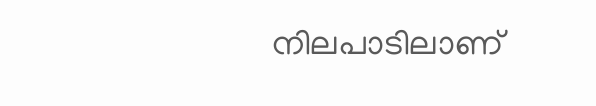നിലപാടിലാണ്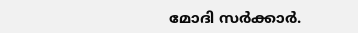മോദി സർക്കാർ.